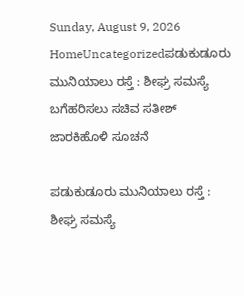Sunday, August 9, 2026
HomeUncategorizedಪಡುಕುಡೂರು ಮುನಿಯಾಲು ರಸ್ತೆ : ಶೀಘ್ರ ಸಮಸ್ಯೆ ಬಗೆಹರಿಸಲು ಸಚಿವ ಸತೀಶ್‌ ಜಾರಕಿಹೊಳಿ ಸೂಚನೆ

ಪಡುಕುಡೂರು ಮುನಿಯಾಲು ರಸ್ತೆ : ಶೀಘ್ರ ಸಮಸ್ಯೆ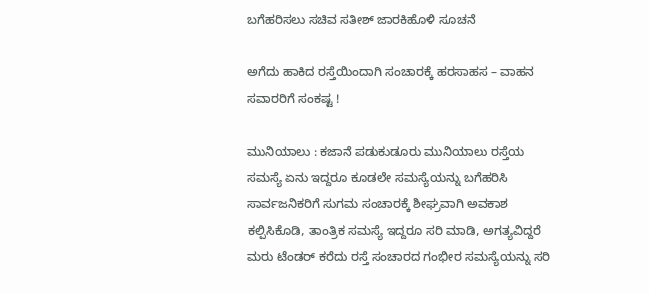ಬಗೆಹರಿಸಲು ಸಚಿವ ಸತೀಶ್‌ ಜಾರಕಿಹೊಳಿ ಸೂಚನೆ

ಅಗೆದು ಹಾಕಿದ ರಸ್ತೆಯಿಂದಾಗಿ ಸಂಚಾರಕ್ಕೆ ಹರಸಾಹಸ – ವಾಹನ ಸವಾರರಿಗೆ ಸಂಕಷ್ಟ !

ಮುನಿಯಾಲು : ಕಜಾನೆ ಪಡುಕುಡೂರು ಮುನಿಯಾಲು ರಸ್ತೆಯ ಸಮಸ್ಯೆ ಏನು ಇದ್ದರೂ ಕೂಡಲೇ ಸಮಸ್ಯೆಯನ್ನು ಬಗೆಹರಿಸಿ ಸಾರ್ವಜನಿಕರಿಗೆ ಸುಗಮ ಸಂಚಾರಕ್ಕೆ ಶೀಘ್ರವಾಗಿ ಅವಕಾಶ ಕಲ್ಪಿಸಿಕೊಡಿ, ತಾಂತ್ರಿಕ ಸಮಸ್ಯೆ ಇದ್ದರೂ ಸರಿ ಮಾಡಿ, ಅಗತ್ಯವಿದ್ದರೆ ಮರು ಟೆಂಡರ್‌ ಕರೆದು ರಸ್ತೆ ಸಂಚಾರದ ಗಂಭೀರ ಸಮಸ್ಯೆಯನ್ನು ಸರಿ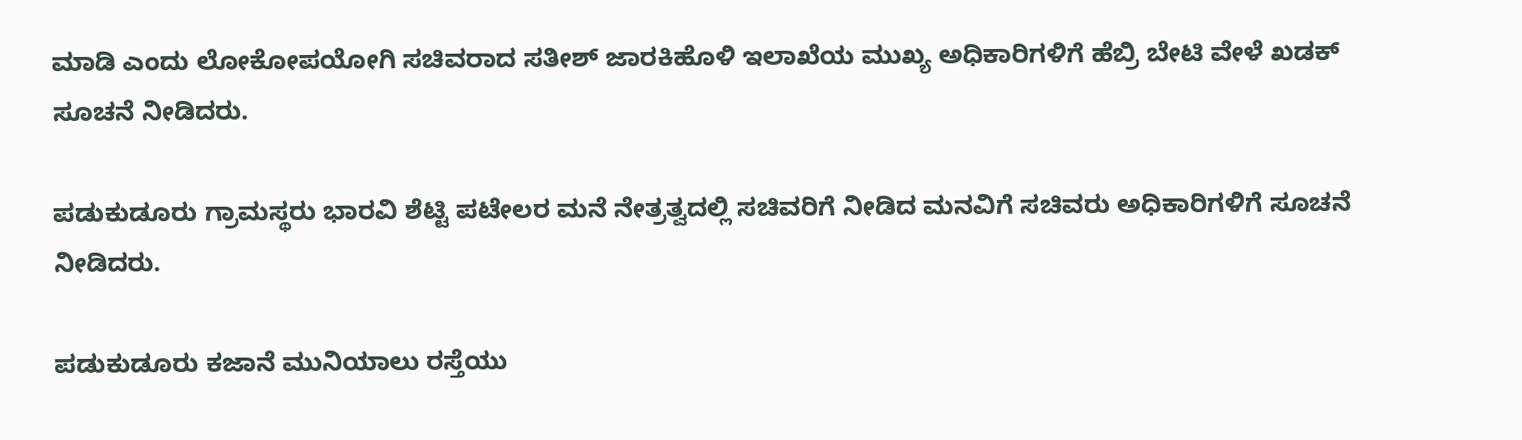ಮಾಡಿ ಎಂದು ಲೋಕೋಪಯೋಗಿ ಸಚಿವರಾದ ಸತೀಶ್‌ ಜಾರಕಿಹೊಳಿ ಇಲಾಖೆಯ ಮುಖ್ಯ ಅಧಿಕಾರಿಗಳಿಗೆ ಹೆಬ್ರಿ ಬೇಟಿ ವೇಳೆ ಖಡಕ್‌ ಸೂಚನೆ ನೀಡಿದರು.

ಪಡುಕುಡೂರು ಗ್ರಾಮಸ್ಥರು ಭಾರವಿ ಶೆಟ್ಟಿ ಪಟೇಲರ ಮನೆ ನೇತ್ರತ್ವದಲ್ಲಿ ಸಚಿವರಿಗೆ ನೀಡಿದ ಮನವಿಗೆ ಸಚಿವರು ಅಧಿಕಾರಿಗಳಿಗೆ ಸೂಚನೆ ನೀಡಿದರು.

ಪಡುಕುಡೂರು ಕಜಾನೆ ಮುನಿಯಾಲು ರಸ್ತೆಯು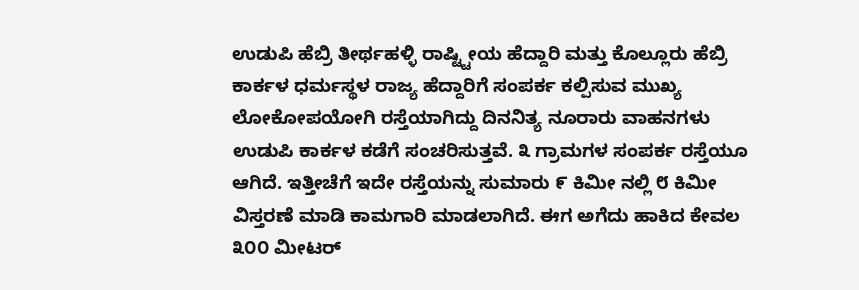ಉಡುಪಿ ಹೆಬ್ರಿ ತೀರ್ಥಹಳ್ಳಿ ರಾಷ್ಟ್ಟೀಯ ಹೆದ್ದಾರಿ ಮತ್ತು ಕೊಲ್ಲೂರು ಹೆಬ್ರಿ ಕಾರ್ಕಳ ಧರ್ಮಸ್ಥಳ ರಾಜ್ಯ ಹೆದ್ದಾರಿಗೆ ಸಂಪರ್ಕ ಕಲ್ಪಿಸುವ ಮುಖ್ಯ ಲೋಕೋಪಯೋಗಿ ರಸ್ತೆಯಾಗಿದ್ದು ದಿನನಿತ್ಯ ನೂರಾರು ವಾಹನಗಳು ಉಡುಪಿ ಕಾರ್ಕಳ ಕಡೆಗೆ ಸಂಚರಿಸುತ್ತವೆ. ೩ ಗ್ರಾಮಗಳ ಸಂಪರ್ಕ ರಸ್ತೆಯೂ ಆಗಿದೆ. ಇತ್ತೀಚೆಗೆ ಇದೇ ರಸ್ತೆಯನ್ನು ಸುಮಾರು ೯ ಕಿಮೀ ನಲ್ಲಿ ೮ ಕಿಮೀ ವಿಸ್ತರಣೆ ಮಾಡಿ ಕಾಮಗಾರಿ ಮಾಡಲಾಗಿದೆ. ಈಗ ಅಗೆದು ಹಾಕಿದ ಕೇವಲ ೩೦೦ ಮೀಟರ್‌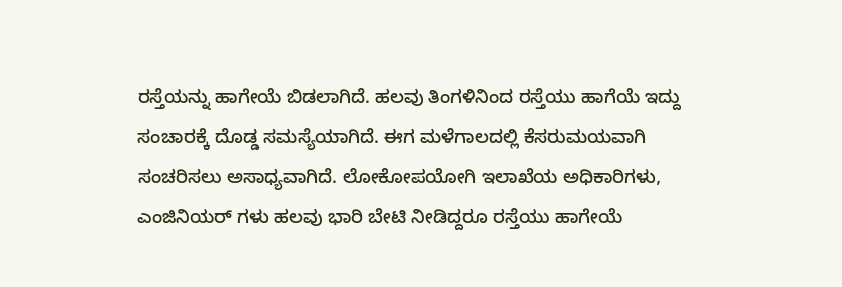ರಸ್ತೆಯನ್ನು ಹಾಗೇಯೆ ಬಿಡಲಾಗಿದೆ. ಹಲವು ತಿಂಗಳಿನಿಂದ ರಸ್ತೆಯು ಹಾಗೆಯೆ ಇದ್ದು ಸಂಚಾರಕ್ಕೆ ದೊಡ್ಡ ಸಮಸ್ಯೆಯಾಗಿದೆ. ಈಗ ಮಳೆಗಾಲದಲ್ಲಿ ಕೆಸರುಮಯವಾಗಿ ಸಂಚರಿಸಲು ಅಸಾಧ್ಯವಾಗಿದೆ. ಲೋಕೋಪಯೋಗಿ ಇಲಾಖೆಯ ಅಧಿಕಾರಿಗಳು, ಎಂಜಿನಿಯರ್‌ ಗಳು ಹಲವು ಭಾರಿ ಬೇಟಿ ನೀಡಿದ್ದರೂ ರಸ್ತೆಯು ಹಾಗೇಯೆ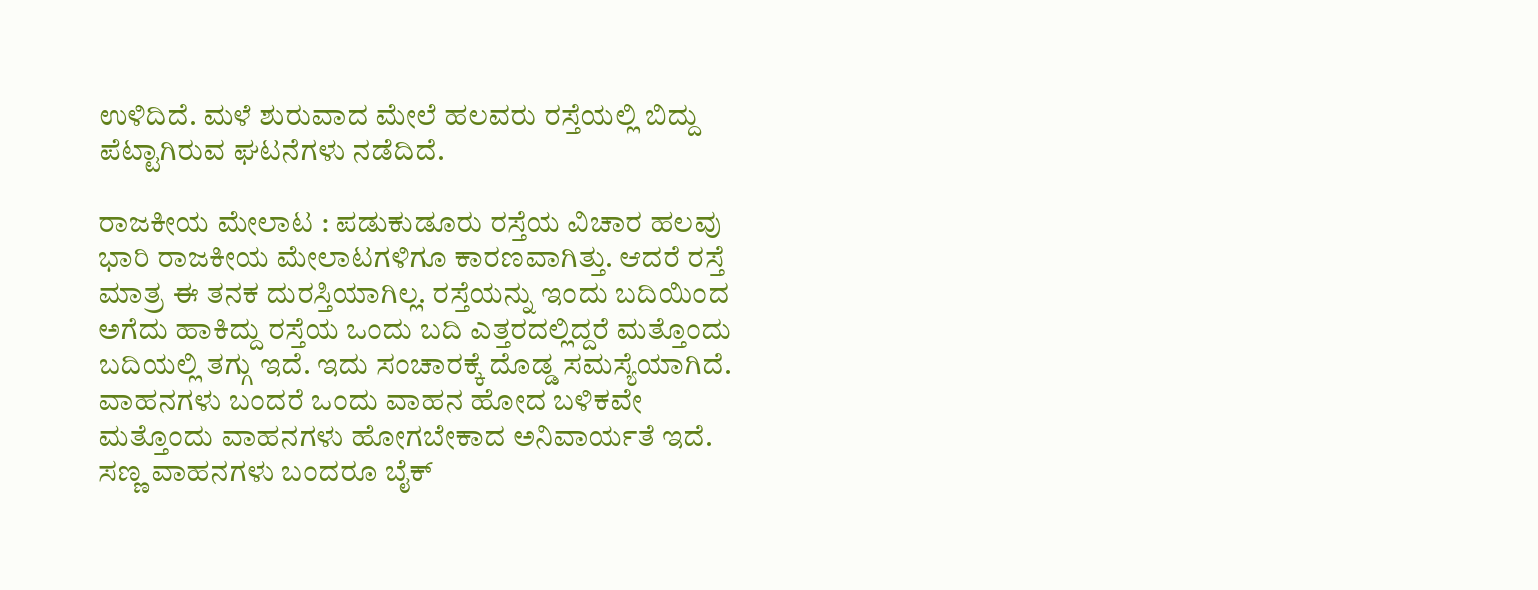ಉಳಿದಿದೆ. ಮಳೆ ಶುರುವಾದ ಮೇಲೆ ಹಲವರು ರಸ್ತೆಯಲ್ಲಿ ಬಿದ್ದು ಪೆಟ್ಟಾಗಿರುವ ಘಟನೆಗಳು ನಡೆದಿದೆ.

ರಾಜಕೀಯ ಮೇಲಾಟ : ಪಡುಕುಡೂರು ರಸ್ತೆಯ ವಿಚಾರ ಹಲವು ಭಾರಿ ರಾಜಕೀಯ ಮೇಲಾಟಗಳಿಗೂ ಕಾರಣವಾಗಿತ್ತು. ಆದರೆ ರಸ್ತೆ ಮಾತ್ರ ಈ ತನಕ ದುರಸ್ತಿಯಾಗಿಲ್ಲ. ರಸ್ತೆಯನ್ನು ಇಂದು ಬದಿಯಿಂದ ಅಗೆದು ಹಾಕಿದ್ದು ರಸ್ತೆಯ ಒಂದು ಬದಿ ಎತ್ತರದಲ್ಲಿದ್ದರೆ ಮತ್ತೊಂದು ಬದಿಯಲ್ಲಿ ತಗ್ಗು ಇದೆ. ಇದು ಸಂಚಾರಕ್ಕೆ ದೊಡ್ಡ ಸಮಸ್ಯೆಯಾಗಿದೆ. ವಾಹನಗಳು ಬಂದರೆ ಒಂದು ವಾಹನ ಹೋದ ಬಳಿಕವೇ ಮತ್ತೊಂದು ವಾಹನಗಳು ಹೋಗಬೇಕಾದ ಅನಿವಾರ್ಯತೆ ಇದೆ. ಸಣ್ಣ ವಾಹನಗಳು ಬಂದರೂ ಬೈಕ್‌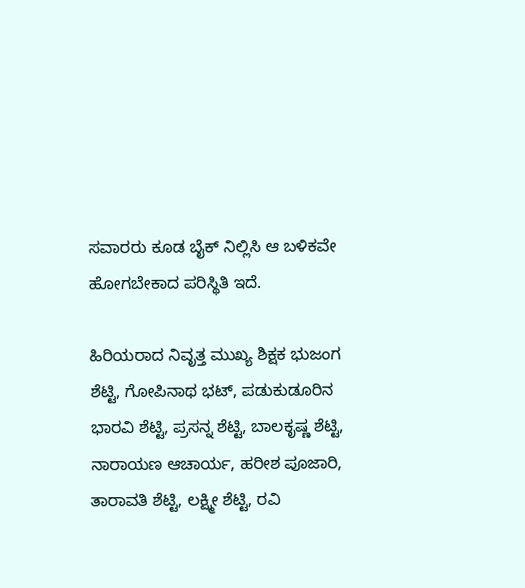ಸವಾರರು ಕೂಡ ಬೈಕ್‌ ನಿಲ್ಲಿಸಿ ಆ ಬಳಿಕವೇ ಹೋಗಬೇಕಾದ ಪರಿಸ್ಥಿತಿ ಇದೆ.

ಹಿರಿಯರಾದ ನಿವೃತ್ತ ಮುಖ್ಯ ಶಿಕ್ಷಕ ಭುಜಂಗ ಶೆಟ್ಟಿ, ಗೋಪಿನಾಥ ಭಟ್‌, ಪಡುಕುಡೂರಿನ ಭಾರವಿ ಶೆಟ್ಟಿ, ಪ್ರಸನ್ನ ಶೆಟ್ಟಿ, ಬಾಲಕೃಷ್ಣ ಶೆಟ್ಟಿ, ನಾರಾಯಣ ಆಚಾರ್ಯ, ಹರೀಶ ಪೂಜಾರಿ, ತಾರಾವತಿ ಶೆಟ್ಟಿ, ಲಕ್ಷ್ಮೀ ಶೆಟ್ಟಿ, ರವಿ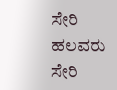ಸೇರಿ ಹಲವರು ಸೇರಿ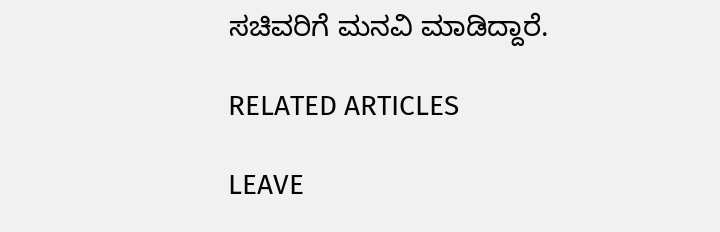ಸಚಿವರಿಗೆ ಮನವಿ ಮಾಡಿದ್ದಾರೆ.

RELATED ARTICLES

LEAVE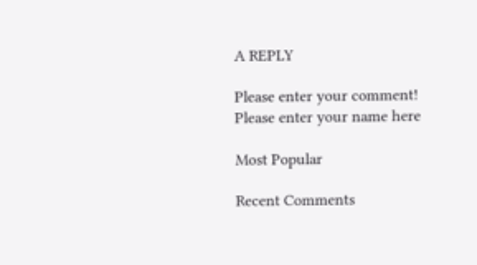A REPLY

Please enter your comment!
Please enter your name here

Most Popular

Recent Comments